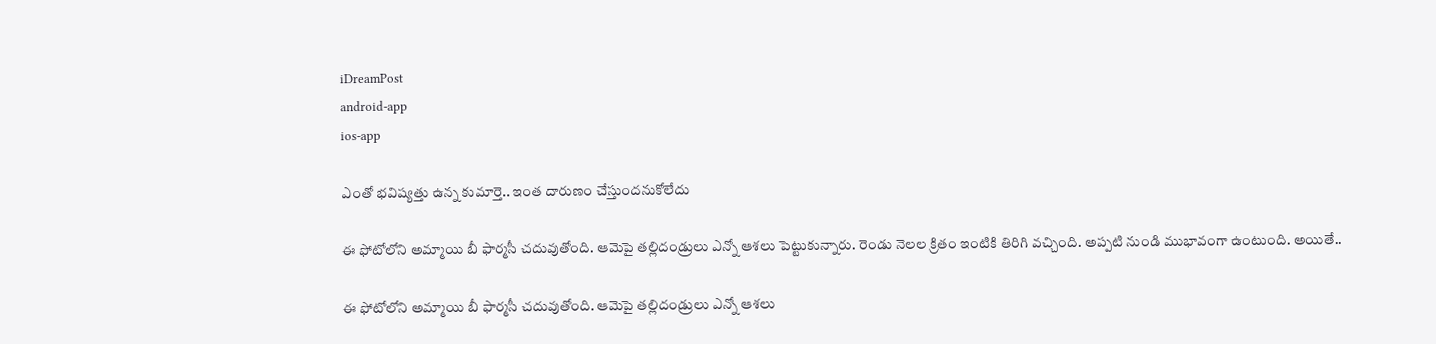iDreamPost
android-app
ios-app

ఎంతో భవిష్యత్తు ఉన్న కుమార్తె.. ఇంత దారుణం చేస్తుందనుకోలేదు

ఈ ఫోటోలోని అమ్మాయి బీ ఫార్మసీ చదువుతోంది. ఆమెపై తల్లిదండ్రులు ఎన్నో ఆశలు పెట్టుకున్నారు. రెండు నెలల క్రితం ఇంటికి తిరిగి వచ్చింది. అప్పటి నుండి ముభావంగా ఉంటుంది. అయితే..

ఈ ఫోటోలోని అమ్మాయి బీ ఫార్మసీ చదువుతోంది. ఆమెపై తల్లిదండ్రులు ఎన్నో ఆశలు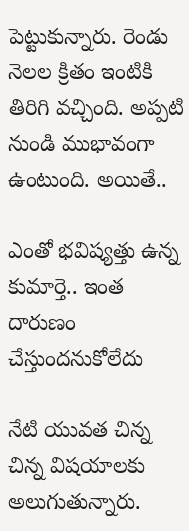పెట్టుకున్నారు. రెండు నెలల క్రితం ఇంటికి తిరిగి వచ్చింది. అప్పటి నుండి ముభావంగా ఉంటుంది. అయితే..

ఎంతో భవిష్యత్తు ఉన్న కుమార్తె.. ఇంత దారుణం చేస్తుందనుకోలేదు

నేటి యువత చిన్న చిన్న విషయాలకు అలుగుతున్నారు.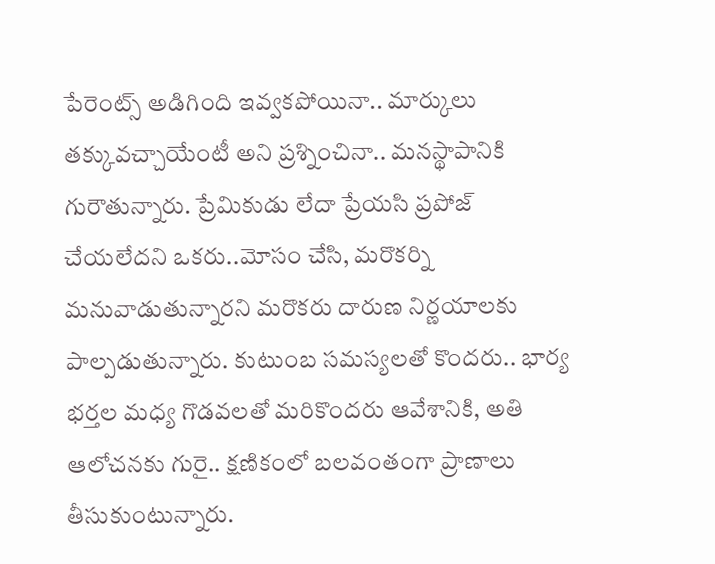పేరెంట్స్ అడిగింది ఇవ్వకపోయినా.. మార్కులు తక్కువచ్చాయేంటీ అని ప్రశ్నించినా.. మనస్థాపానికి గురౌతున్నారు. ప్రేమికుడు లేదా ప్రేయసి ప్రపోజ్ చేయలేదని ఒకరు..మోసం చేసి, మరొకర్ని మనువాడుతున్నారని మరొకరు దారుణ నిర్ణయాలకు పాల్పడుతున్నారు. కుటుంబ సమస్యలతో కొందరు.. భార్య భర్తల మధ్య గొడవలతో మరికొందరు ఆవేశానికి, అతి ఆలోచనకు గురై.. క్షణికంలో బలవంతంగా ప్రాణాలు తీసుకుంటున్నారు.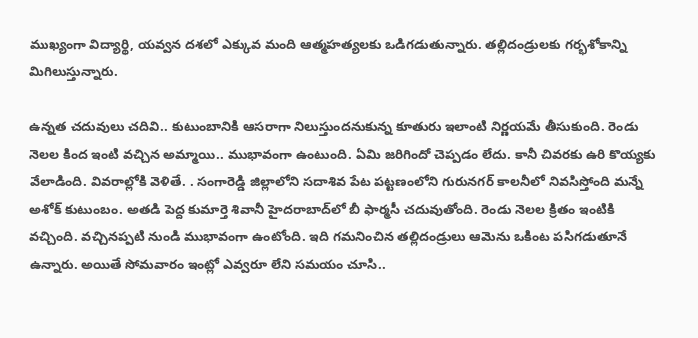ముఖ్యంగా విద్యార్థి, యవ్వన దశలో ఎక్కువ మంది ఆత్మహత్యలకు ఒడిగడుతున్నారు. తల్లిదండ్రులకు గర్భశోకాన్ని మిగిలుస్తున్నారు.

ఉన్నత చదువులు చదివి.. కుటుంబానికి ఆసరాగా నిలుస్తుందనుకున్న కూతురు ఇలాంటి నిర్ణయమే తీసుకుంది. రెండు నెలల కింద ఇంటి వచ్చిన అమ్మాయి.. ముభావంగా ఉంటుంది. ఏమి జరిగిందో చెప్పడం లేదు. కానీ చివరకు ఉరి కొయ్యకు వేలాడింది. వివరాల్లోకి వెళితే. . సంగారెడ్డి జిల్లాలోని సదాశివ పేట పట్టణంలోని గురునగర్ కాలనీలో నివసిస్తోంది మన్నే అశోక్ కుటుంబం. అతడి పెద్ద కుమార్తె శివానీ హైదరాబాద్‌లో బీ ఫార్మసీ చదువుతోంది. రెండు నెలల క్రితం ఇంటికి వచ్చింది. వచ్చినప్పటి నుండి ముభావంగా ఉంటోంది. ఇది గమనించిన తల్లిదండ్రులు ఆమెను ఒకింట పసిగడుతూనే ఉన్నారు. అయితే సోమవారం ఇంట్లో ఎవ్వరూ లేని సమయం చూసి..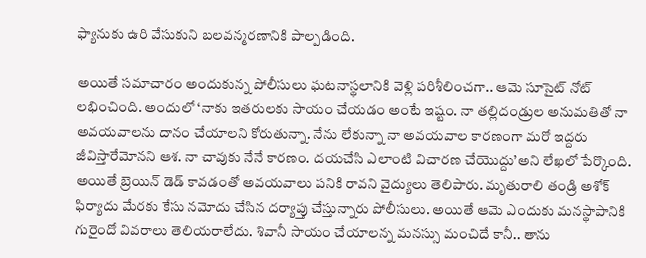ఫ్యానుకు ఉరి వేసుకుని బలవన్మరణానికి పాల్పడింది.

అయితే సమాచారం అందుకున్న పోలీసులు ఘటనాస్థలానికి వెళ్లి పరిశీలించగా.. ఆమె సూసైట్ నోట్ లభించింది. అందులో ‘నాకు ఇతరులకు సాయం చేయడం అంటే ఇష్టం. నా తల్లిదండ్రుల అనుమతితో నా అవయవాలను దానం చేయాలని కోరుతున్నా. నేను లేకున్నా నా అవయవాల కారణంగా మరో ఇద్దరు జీవిస్తారేమోనని ఆశ. నా చావుకు నేనే కారణం. దయచేసి ఎలాంటి విచారణ చేయొద్దు’అని లేఖలో పేర్కొంది. అయితే బ్రెయిన్ డెడ్ కావడంతో అవయవాలు పనికి రావని వైద్యులు తెలిపారు. మృతురాలి తండ్రి అశోక్ ఫిర్యాదు మేరకు కేసు నమోదు చేసిన దర్యాప్తు చేస్తున్నారు పోలీసులు. అయితే ఆమె ఎందుకు మనస్థాపానికి గురైందో వివరాలు తెలియరాలేదు. శివానీ సాయం చేయాలన్న మనస్సు మంచిదే కానీ.. తాను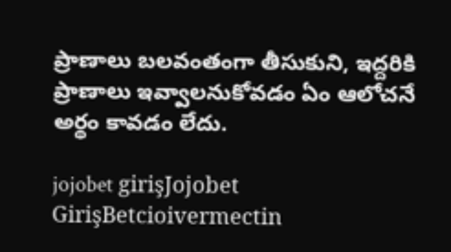ప్రాణాలు బలవంతంగా తీసుకుని, ఇద్దరికి ప్రాణాలు ఇవ్వాలనుకోవడం ఏం ఆలోచనే అర్థం కావడం లేదు.

jojobet girişJojobet GirişBetcioivermectin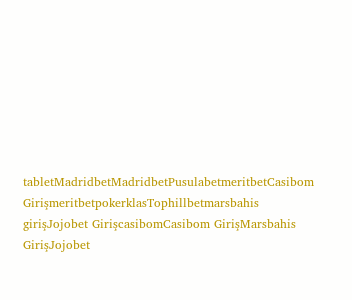tabletMadridbetMadridbetPusulabetmeritbetCasibom GirişmeritbetpokerklasTophillbetmarsbahis girişJojobet GirişcasibomCasibom GirişMarsbahis GirişJojobet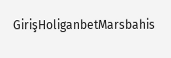GirişHoliganbetMarsbahis